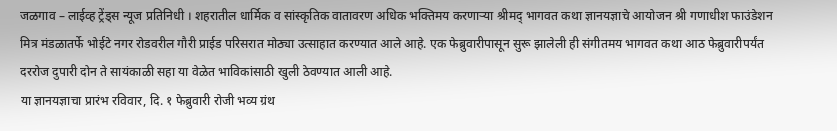जळगाव – लाईव्ह ट्रेंड्स न्यूज प्रतिनिधी । शहरातील धार्मिक व सांस्कृतिक वातावरण अधिक भक्तिमय करणाऱ्या श्रीमद् भागवत कथा ज्ञानयज्ञाचे आयोजन श्री गणाधीश फाउंडेशन मित्र मंडळातर्फे भोईटे नगर रोडवरील गौरी प्राईड परिसरात मोठ्या उत्साहात करण्यात आले आहे. एक फेब्रुवारीपासून सुरू झालेली ही संगीतमय भागवत कथा आठ फेब्रुवारीपर्यंत दररोज दुपारी दोन ते सायंकाळी सहा या वेळेत भाविकांसाठी खुली ठेवण्यात आली आहे.
या ज्ञानयज्ञाचा प्रारंभ रविवार, दि. १ फेब्रुवारी रोजी भव्य ग्रंथ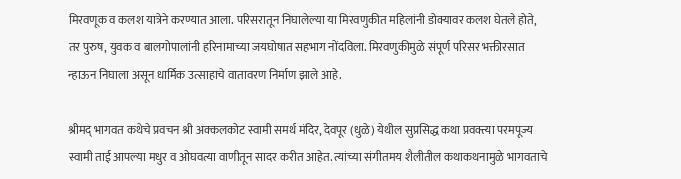मिरवणूक व कलश यात्रेने करण्यात आला. परिसरातून निघालेल्या या मिरवणुकीत महिलांनी डोक्यावर कलश घेतले होते, तर पुरुष, युवक व बालगोपालांनी हरिनामाच्या जयघोषात सहभाग नोंदविला. मिरवणुकीमुळे संपूर्ण परिसर भक्तीरसात न्हाऊन निघाला असून धार्मिक उत्साहाचे वातावरण निर्माण झाले आहे.

श्रीमद् भागवत कथेचे प्रवचन श्री अक्कलकोट स्वामी समर्थ मंदिर, देवपूर (धुळे) येथील सुप्रसिद्ध कथा प्रवक्त्या परमपूज्य स्वामी ताई आपल्या मधुर व ओघवत्या वाणीतून सादर करीत आहेत. त्यांच्या संगीतमय शैलीतील कथाकथनामुळे भागवताचे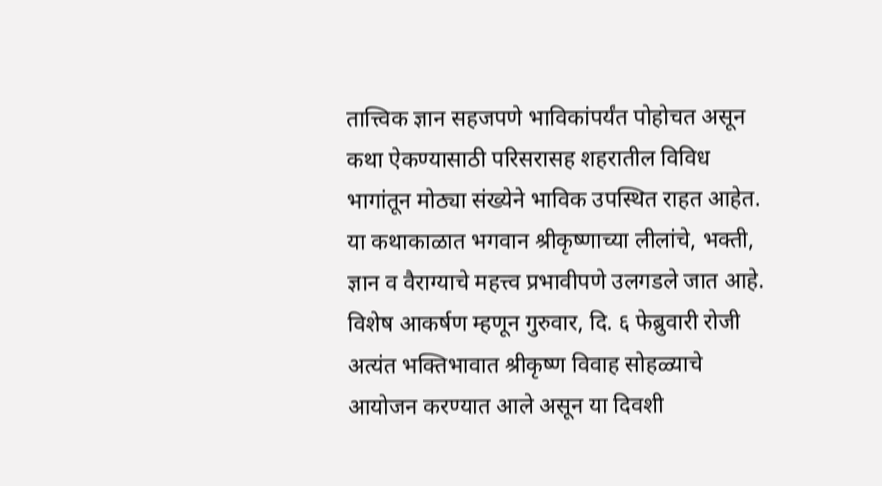तात्त्विक ज्ञान सहजपणे भाविकांपर्यंत पोहोचत असून कथा ऐकण्यासाठी परिसरासह शहरातील विविध भागांतून मोठ्या संख्येने भाविक उपस्थित राहत आहेत.
या कथाकाळात भगवान श्रीकृष्णाच्या लीलांचे, भक्ती, ज्ञान व वैराग्याचे महत्त्व प्रभावीपणे उलगडले जात आहे. विशेष आकर्षण म्हणून गुरुवार, दि. ६ फेब्रुवारी रोजी अत्यंत भक्तिभावात श्रीकृष्ण विवाह सोहळ्याचे आयोजन करण्यात आले असून या दिवशी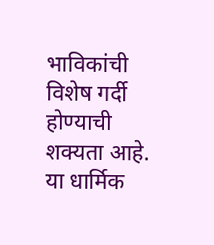भाविकांची विशेष गर्दी होण्याची शक्यता आहे.
या धार्मिक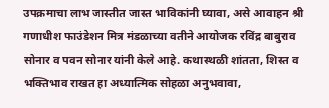उपक्रमाचा लाभ जास्तीत जास्त भाविकांनी घ्यावा, असे आवाहन श्री गणाधीश फाउंडेशन मित्र मंडळाच्या वतीने आयोजक रविंद्र बाबुराव सोनार व पवन सोनार यांनी केले आहे. कथास्थळी शांतता, शिस्त व भक्तिभाव राखत हा अध्यात्मिक सोहळा अनुभवावा,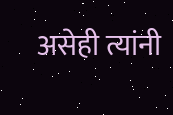असेही त्यांनी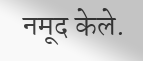नमूद केले.